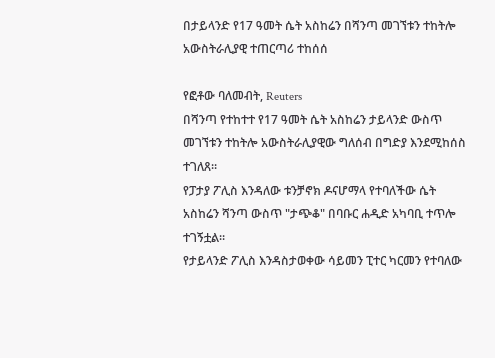በታይላንድ የ17 ዓመት ሴት አስከሬን በሻንጣ መገኘቱን ተከትሎ አውስትራሊያዊ ተጠርጣሪ ተከሰሰ

የፎቶው ባለመብት, Reuters
በሻንጣ የተከተተ የ17 ዓመት ሴት አስከሬን ታይላንድ ውስጥ መገኘቱን ተከትሎ አውስትራሊያዊው ግለሰብ በግድያ እንደሚከሰስ ተገለጸ።
የፓታያ ፖሊስ እንዳለው ቱንቻኖክ ዶናሆማላ የተባለችው ሴት አስከሬን ሻንጣ ውስጥ "ታጭቆ" በባቡር ሐዲድ አካባቢ ተጥሎ ተገኝቷል።
የታይላንድ ፖሊስ እንዳስታወቀው ሳይመን ፒተር ካርመን የተባለው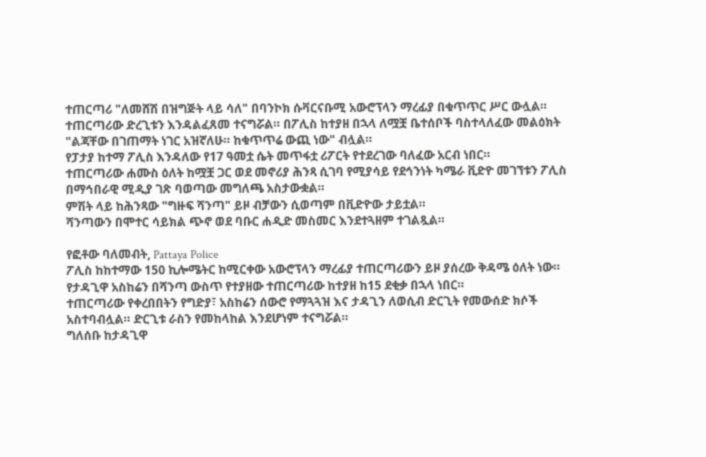ተጠርጣሪ "ለመሸሽ በዝግጅት ላይ ሳለ" በባንኮክ ሱቫርናቡሚ አውሮፕላን ማረፊያ በቁጥጥር ሥር ውሏል።
ተጠርጣሪው ድረጊቱን እንዳልፈጸመ ተናግሯል። በፖሊስ ከተያዘ በኋላ ለሟቿ ቤተሰቦች ባስተላለፈው መልዕክት "ልጃቸው በገጠማት ነገር አዝኛለሁ። ከቁጥጥሬ ውጪ ነው" ብሏል።
የፓታያ ከተማ ፖሊስ እንዳለው የ17 ዓመቷ ሴት መጥፋቷ ሪፖርት የተደረገው ባለፈው አርብ ነበር።
ተጠርጣሪው ሐሙስ ዕለት ከሟቿ ጋር ወደ መኖሪያ ሕንጻ ሲገባ የሚያሳይ የደኅንነት ካሜራ ቪድዮ መገኘቱን ፖሊስ በማኅበራዊ ሚዲያ ገጽ ባወጣው መግለጫ አስታውቋል።
ምሽት ላይ ከሕንጻው "ግዙፍ ሻንጣ" ይዞ ብቻውን ሲወጣም በቪድዮው ታይቷል።
ሻንጣውን በሞተር ሳይክል ጭኖ ወደ ባቡር ሐዲድ መስመር እንደተጓዘም ተገልጿል።

የፎቶው ባለመብት, Pattaya Police
ፖሊስ ከከተማው 150 ኪሎሜትር ከሚርቀው አውሮፕላን ማረፊያ ተጠርጣሪውን ይዞ ያሰረው ቅዳሜ ዕለት ነው።
የታዳጊዋ አስከሬን በሻንጣ ውስጥ የተያዘው ተጠርጣሪው ከተያዘ ከ15 ደቂቃ በኋላ ነበር።
ተጠርጣሪው የቀረበበትን የግድያ፣ አስከሬን ሰውሮ የማጓጓዝ እና ታዳጊን ለወሲብ ድርጊት የመውሰድ ክሶች አስተባብሏል። ድርጊቱ ራስን የመከላከል እንደሆነም ተናግሯል።
ግለሰቡ ከታዳጊዋ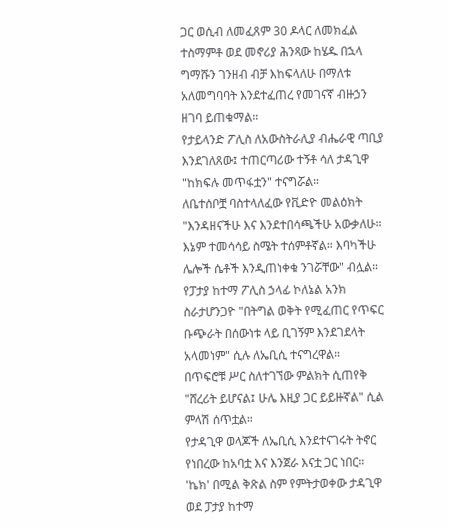ጋር ወሲብ ለመፈጸም 30 ዶላር ለመክፈል ተስማምቶ ወደ መኖሪያ ሕንጻው ከሄዱ በኋላ ግማሹን ገንዘብ ብቻ እከፍላለሁ በማለቱ አለመግባባት እንደተፈጠረ የመገናኛ ብዙኃን ዘገባ ይጠቁማል።
የታይላንድ ፖሊስ ለአውስትራሊያ ብሔራዊ ጣቢያ እንደገለጸው፤ ተጠርጣሪው ተኝቶ ሳለ ታዳጊዋ "ከክፍሉ መጥፋቷን" ተናግሯል።
ለቤተሰቦቿ ባስተላለፈው የቪድዮ መልዕክት "እንዳዘናችሁ እና እንደተበሳጫችሁ አውቃለሁ። እኔም ተመሳሳይ ስሜት ተሰምቶኛል። እባካችሁ ሌሎች ሴቶች እንዲጠነቀቁ ንገሯቸው" ብሏል።
የፓታያ ከተማ ፖሊስ ኃላፊ ኮለኔል አንክ ስራታሆንጋዮ "በትግል ወቅት የሚፈጠር የጥፍር ቡጭራት በሰውነቱ ላይ ቢገኝም እንደገደላት አላመነም" ሲሉ ለኤቢሲ ተናግረዋል።
በጥፍሮቹ ሥር ስለተገኘው ምልክት ሲጠየቅ "ሸረሪት ይሆናል፤ ሁሌ እዚያ ጋር ይይዙኛል" ሲል ምላሽ ሰጥቷል።
የታዳጊዋ ወላጆች ለኤቢሲ እንደተናገሩት ትኖር የነበረው ከአባቷ እና እንጀራ እናቷ ጋር ነበር።
'ኬክ' በሚል ቅጽል ስም የምትታወቀው ታዳጊዋ ወደ ፓታያ ከተማ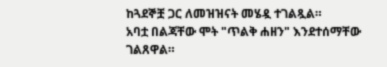ከጓደኞቿ ጋር ለመዝዝናት መሄዷ ተገልጿል።
አባቷ በልጃቸው ሞት "ጥልቅ ሐዘን" እንደተሰማቸው ገልጸዋል።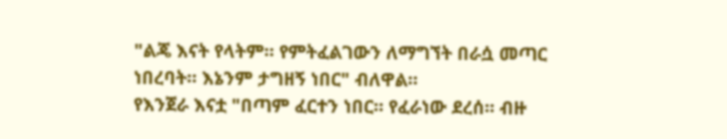"ልጄ እናት የላትም። የምትፈልገውን ለማግኘት በራሷ መጣር ነበረባት። እኔንም ታግዘኝ ነበር" ብለዋል።
የእንጀራ እናቷ "በጣም ፈርተን ነበር። የፈራነው ደረሰ። ብዙ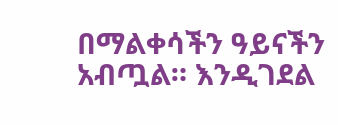በማልቀሳችን ዓይናችን አብጧል። እንዲገደል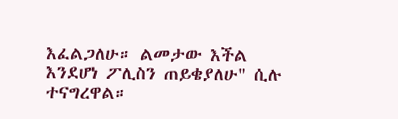እፈልጋለሁ። ልመታው እችል እንደሆነ ፖሊስን ጠይቄያለሁ" ሲሉ ተናግረዋል።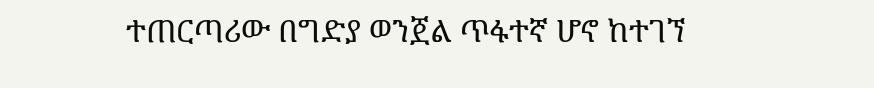ተጠርጣሪው በግድያ ወንጀል ጥፋተኛ ሆኖ ከተገኘ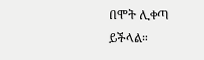በሞት ሊቀጣ ይችላል።